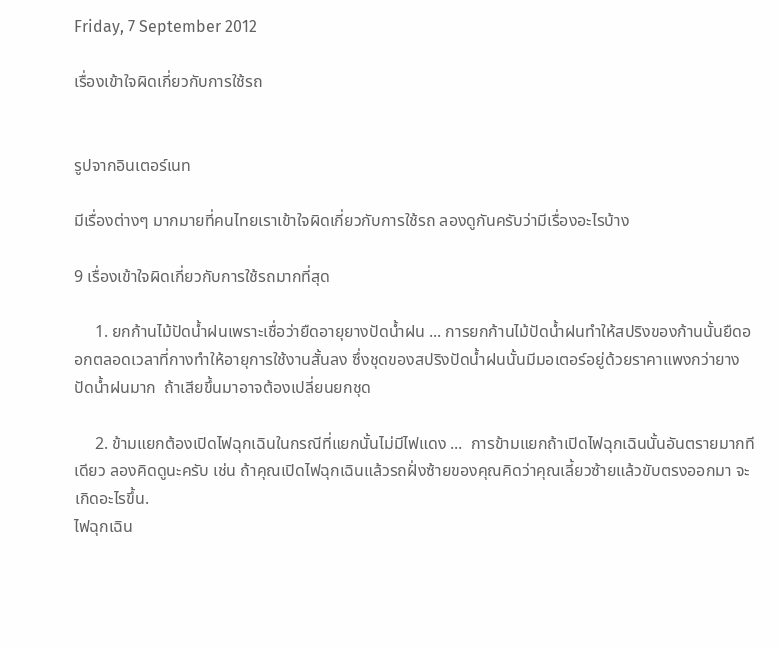Friday, 7 September 2012

เรื่องเข้าใจผิดเกี่ยวกับการใช้รถ


รูปจากอินเตอร์เนท

มีเรื่องต่างๆ มากมายที่คนไทยเราเข้าใจผิดเกี่ยวกับการใช้รถ ลองดูกันครับว่ามีเรื่องอะไรบ้าง

9 เรื่องเข้าใจผิดเกี่ยวกับการใช้รถมากที่สุด

     1. ยกก้านไม้ปัดน้ำฝนเพราะเชื่อว่ายืดอายุยางปัดน้ำฝน ... การยกก้านไม้ปัดน้ำฝนทำให้สปริงของก้านนั้นยืดออกตลอดเวลาที่กางทำให้อายุการใช้งานสั้นลง ซึ่งชุดของสปริงปัดน้ำฝนนั้นมีมอเตอร์อยู่ด้วยราคาแพงกว่ายางปัดน้ำฝนมาก  ถ้าเสียขึ้นมาอาจต้องเปลี่ยนยกชุด

     2. ข้ามแยกต้องเปิดไฟฉุกเฉินในกรณีที่แยกนั้นไม่มีไฟแดง ...  การข้ามแยกถ้าเปิดไฟฉุกเฉินนั้นอันตรายมากทีเดียว ลองคิดดูนะครับ เช่น ถ้าคุณเปิดไฟฉุกเฉินแล้วรถฝั่งซ้ายของคุณคิดว่าคุณเลี้ยวซ้ายแล้วขับตรงออกมา จะเกิดอะไรขึ้น.
ไฟฉุกเฉิน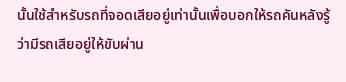นั้นใช้สำหรับรถที่จอดเสียอยู่เท่านั้นเพื่อบอกให้รถคันหลังรู้ว่ามีรถเสียอยู่ให้ขับผ่าน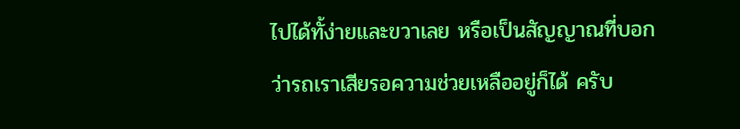ไปได้ทั้ง่ายและขวาเลย หรือเป็นสัญญาณที่บอกว่ารถเราเสียรอความช่วยเหลืออยู่ก็ได้ ครับ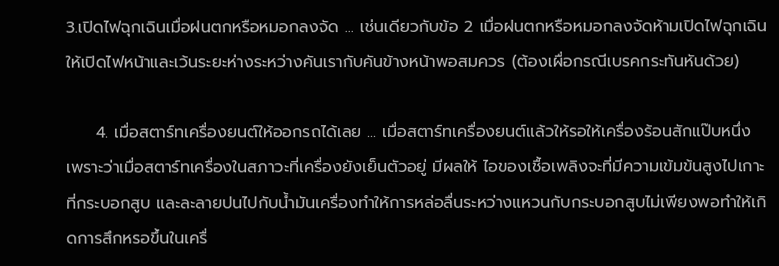3.เปิดไฟฉุกเฉินเมื่อฝนตกหรือหมอกลงจัด ... เช่นเดียวกับข้อ 2 เมื่อฝนตกหรือหมอกลงจัดห้ามเปิดไฟฉุกเฉิน ให้เปิดไฟหน้าและเว้นระยะห่างระหว่างคันเรากับคันข้างหน้าพอสมควร (ต้องเผื่อกรณีเบรคกระทันหันด้วย)

     4. เมื่อสตาร์ทเครื่องยนต์ให้ออกรถได้เลย ... เมื่อสตาร์ทเครื่องยนต์แล้วให้รอให้เครื่องร้อนสักแป๊บหนึ่ง เพราะว่าเมื่อสตาร์ทเครื่องในสภาวะที่เครื่องยังเย็นตัวอยู่ มีผลให้ ไอของเชื้อเพลิงจะที่มีความเข้มข้นสูงไปเกาะที่กระบอกสูบ และละลายปนไปกับน้ำมันเครื่องทำให้การหล่อลื่นระหว่างแหวนกับกระบอกสูบไม่เพียงพอทำให้เกิดการสึกหรอขึ้นในเครื่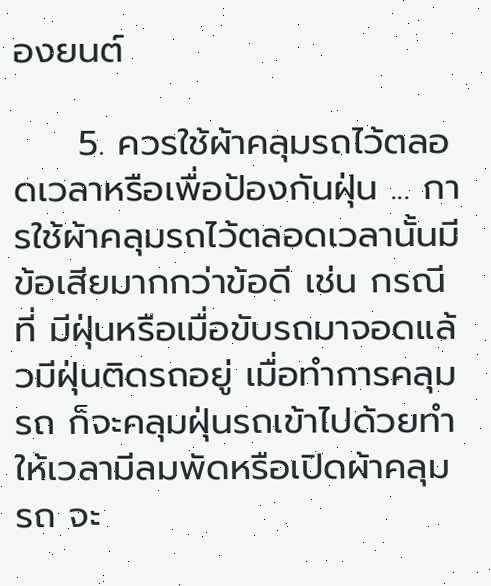องยนต์

     5. ควรใช้ผ้าคลุมรถไว้ตลอดเวลาหรือเพื่อป้องกันฝุ่น ... การใช้ผ้าคลุมรถไว้ตลอดเวลานั้นมีข้อเสียมากกว่าข้อดี เช่น กรณีที่ มีฝุ่นหรือเมื่อขับรถมาจอดแล้วมีฝุ่นติดรถอยู่ เมื่อทำการคลุมรถ ก็จะคลุมฝุ่นรถเข้าไปด้วยทำให้เวลามีลมพัดหรือเปิดผ้าคลุมรถ จะ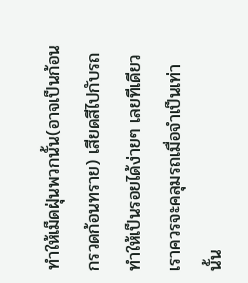ทำให้เม็ดฝุ่นพวกนั้น(อาจเป็นก้อนกรวดก้อนทราย) เสียดสีไปกับรถ ทำให้เป็นรอยได้ง่ายๆ เลยทีเดียว เราควรจะคลุมรถเมื่อจำเป็นเท่านั้น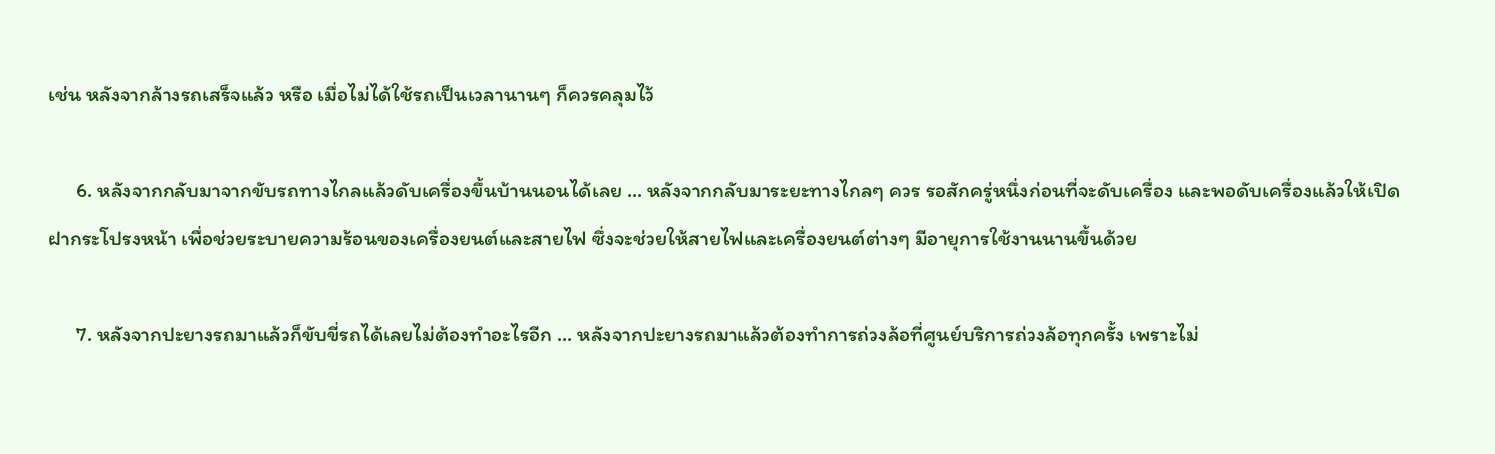เช่น หลังจากล้างรถเสร็จแล้ว หรือ เมื่อไม่ได้ใช้รถเป็นเวลานานๆ ก็ควรคลุมไว้

      6. หลังจากกลับมาจากขับรถทางไกลแล้วดับเครื่องขึ้นบ้านนอนได้เลย ... หลังจากกลับมาระยะทางไกลๆ ควร รอสักครู่หนึ่งก่อนที่จะดับเครื่อง และพอดับเครื่องแล้วให้เปิดฝากระโปรงหน้า เพื่อช่วยระบายความร้อนของเครื่องยนต์และสายไฟ ซึ่งจะช่วยให้สายไฟและเครื่องยนต์ต่างๆ มีอายุการใช้งานนานขึ้นด้วย

      7. หลังจากปะยางรถมาแล้วก็ขับขี่รถได้เลยไม่ต้องทำอะไรอีก ... หลังจากปะยางรถมาแล้วต้องทำการถ่วงล้อที่ศูนย์บริการถ่วงล้อทุกครั้ง เพราะไม่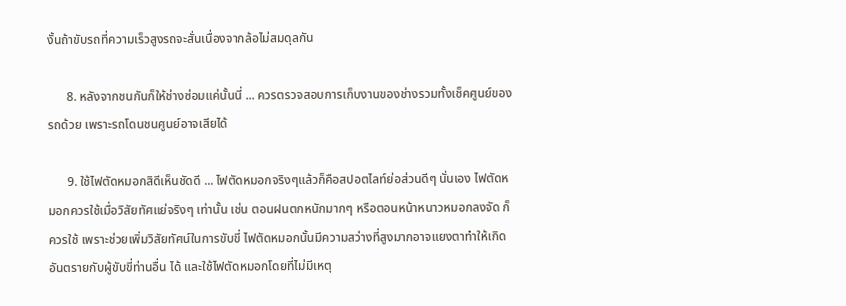งั้นถ้าขับรถที่ความเร็วสูงรถจะสั่นเนื่องจากล้อไม่สมดุลกัน

      8. หลังจากชนกันก็ให้ช่างซ่อมแค่นั้นนี่ ... ควรตรวจสอบการเก็บงานของช่างรวมทั้งเช็คศูนย์ของรถด้วย เพราะรถโดนชนศูนย์อาจเสียได้

      9. ใช้ไฟตัดหมอกสิดีเห็นชัดดี ... ไฟตัดหมอกจริงๆแล้วก็คือสปอตไลท์ย่อส่วนดีๆ นั่นเอง ไฟตัดหมอกควรใช้เมื่อวิสัยทัศแย่จริงๆ เท่านั้น เช่น ตอนฝนตกหนักมากๆ หรือตอนหน้าหนาวหมอกลงจัด ก็ควรใช้ เพราะช่วยเพิ่มวิสัยทัศน์ในการขับขี่ ไฟตัดหมอกนั้นมีความสว่างที่สูงมากอาจแยงตาทำให้เกิดอันตรายกับผู้ขับขี่ท่านอื่น ได้ และใช้ไฟตัดหมอกโดยที่ไม่มีเหตุ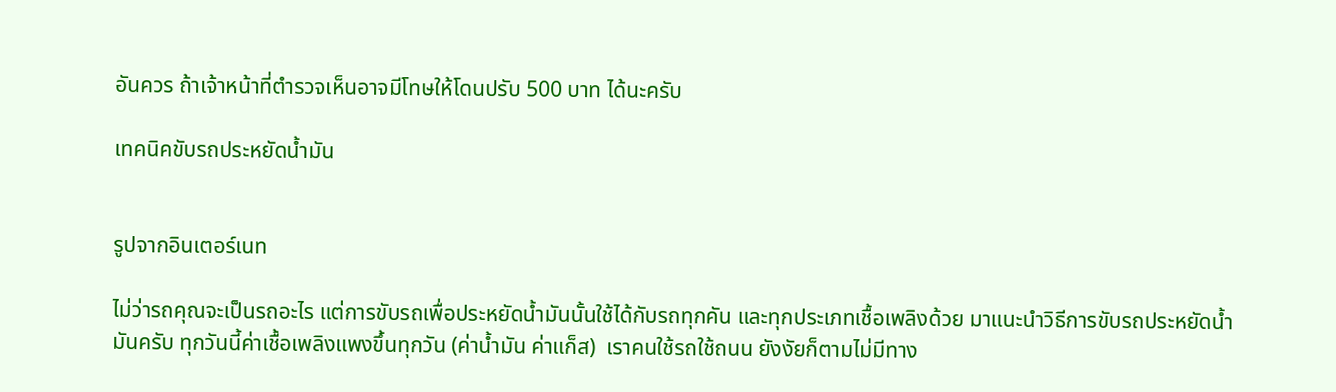อันควร ถ้าเจ้าหน้าที่ตำรวจเห็นอาจมีโทษให้โดนปรับ 500 บาท ได้นะครับ

เทคนิคขับรถประหยัดน้ำมัน


รูปจากอินเตอร์เนท

ไม่ว่ารถคุณจะเป็นรถอะไร แต่การขับรถเพื่อประหยัดน้ำมันนั้นใช้ได้กับรถทุกคัน และทุกประเภทเชื้อเพลิงด้วย มาแนะนำวิธีการขับรถประหยัดน้ำมันครับ ทุกวันนี้ค่าเชื้อเพลิงแพงขึ้นทุกวัน (ค่าน้ำมัน ค่าแก็ส)  เราคนใช้รถใช้ถนน ยังงัยก็ตามไม่มีทาง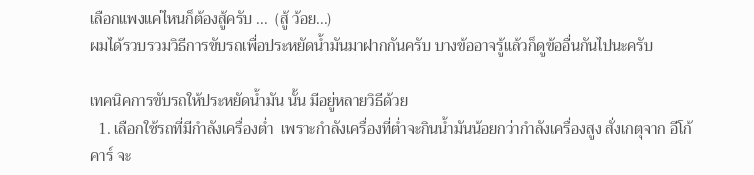เลือกแพงแค่ไหนก็ต้องสู้ครับ ...  (สู้ ว้อย...)
ผมได้รวบรวมวิธีการขับรถเพื่อประหยัดน้ำมันมาฝากกันครับ บางข้ออาจรู้แล้วก็ดูข้ออื่นกันไปนะครับ

เทคนิคการขับรถให้ประหยัดน้ำมัน นั้น มีอยู่หลายวิธีด้วย
  1. เลือกใช้รถที่มีกำลังเครื่องต่ำ  เพราะกำลังเครื่องที่ต่ำจะกินน้ำมันน้อยกว่ากำลังเครื่องสูง สั่งเกตุจาก อีโก้คาร์ จะ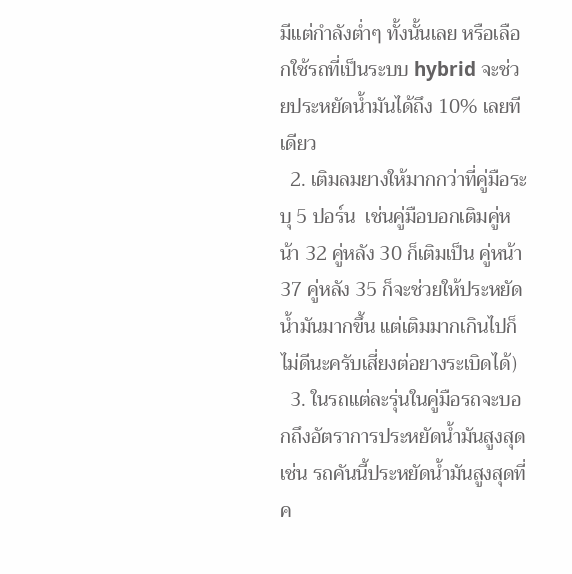มีแต่กำลังต่ำๆ ทั้งนั้นเลย หรือเลือกใช้รถที่เป็นระบบ hybrid จะช่วยประหยัดน้ำมันได้ถึง 10% เลยทีเดียว
  2. เติมลมยางให้มากกว่าที่คู่มือระบุ 5 ปอร์น  เช่นคู่มือบอกเติมคู่หน้า 32 คู่หลัง 30 ก็เติมเป็น คู่หน้า 37 คู่หลัง 35 ก็จะช่วยให้ประหยัดน้ำมันมากขึ้น แต่เติมมากเกินไปก็ไม่ดีนะครับเสี่ยงต่อยางระเบิดได้)
  3. ในรถแต่ละรุ่นในคู่มือรถจะบอกถึงอัตราการประหยัดน้ำมันสูงสุด  เช่น รถคันนี้ประหยัดน้ำมันสูงสุดที่ค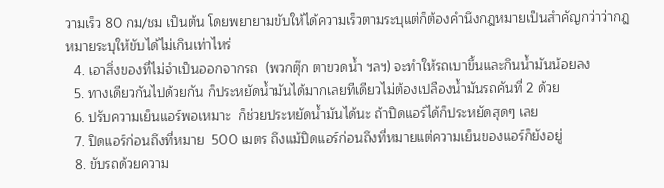วามเร็ว 80 กม/ชม เป็นต้น โดยพยายามขับให้ได้ความเร็วตามระบุแต่ก็ต้องคำนึงกฎหมายเป็นสำคัญกว่าว่ากฎหมายระบุให้ขับได้ไม่เกินเท่าไหร่
  4. เอาสิ่งของที่ไม่จำเป็นออกจากรถ  (พวกตุ๊ก ตาขวดน้ำ ฯลฯ) จะทำให้รถเบาขึ้นและกินน้ำมันน้อยลง
  5. ทางเดียวกันไปด้วยกัน ก็ประหยัดน้ำมันได้มากเลยทีเดียวไม่ต้องเปลืองน้ำมันรถคันที่ 2 ด้วย
  6. ปรับความเย็นแอร์พอเหมาะ  ก็ช่วยประหยัดน้ำมันได้นะ ถ้าปิดแอร์ได้ก็ประหยัดสุดๆ เลย
  7. ปิดแอร์ก่อนถึงที่หมาย  500 เมตร ถึงแม้ปิดแอร์ก่อนถึงที่หมายแต่ความเย็นของแอร์ก็ยังอยู่
  8. ขับรถด้วยความ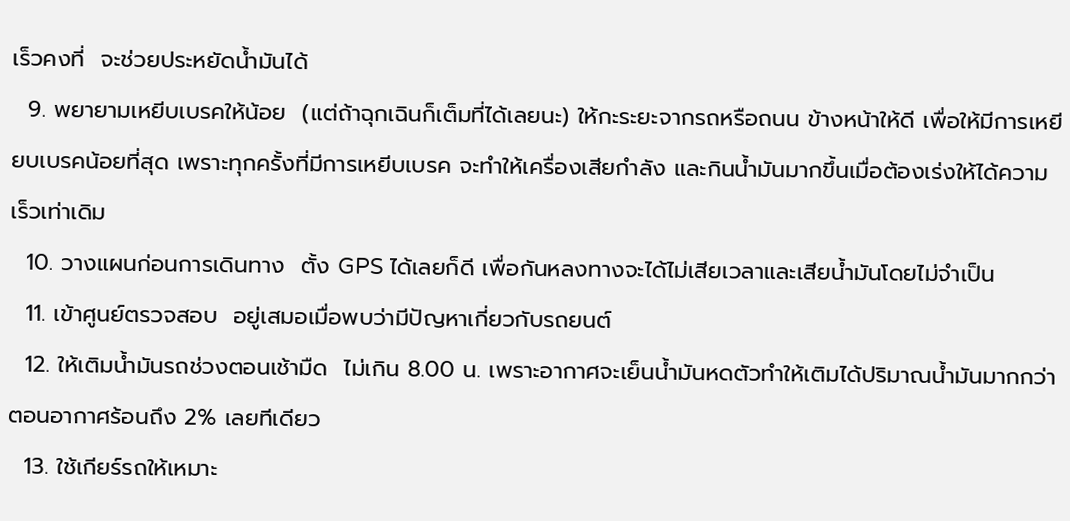เร็วคงที่  จะช่วยประหยัดน้ำมันได้
  9. พยายามเหยีบเบรคให้น้อย  (แต่ถ้าฉุกเฉินก็เต็มที่ได้เลยนะ) ให้กะระยะจากรถหรือถนน ข้างหน้าให้ดี เพื่อให้มีการเหยียบเบรคน้อยที่สุด เพราะทุกครั้งที่มีการเหยีบเบรค จะทำให้เครื่องเสียกำลัง และกินน้ำมันมากขึ้นเมื่อต้องเร่งให้ได้ความเร็วเท่าเดิม
  10. วางแผนก่อนการเดินทาง  ตั้ง GPS ได้เลยก็ดี เพื่อกันหลงทางจะได้ไม่เสียเวลาและเสียน้ำมันโดยไม่จำเป็น
  11. เข้าศูนย์ตรวจสอบ  อยู่เสมอเมื่อพบว่ามีปัญหาเกี่ยวกับรถยนต์
  12. ให้เติมน้ำมันรถช่วงตอนเช้ามืด  ไม่เกิน 8.00 น. เพราะอากาศจะเย็นน้ำมันหดตัวทำให้เติมได้ปริมาณน้ำมันมากกว่าตอนอากาศร้อนถึง 2% เลยทีเดียว
  13. ใช้เกียร์รถให้เหมาะ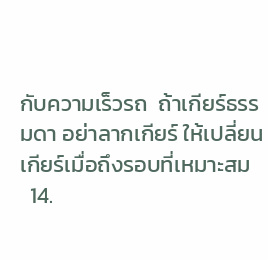กับความเร็วรถ  ถ้าเกียร์ธรรมดา อย่าลากเกียร์ ให้เปลี่ยนเกียร์เมื่อถึงรอบที่เหมาะสม
  14.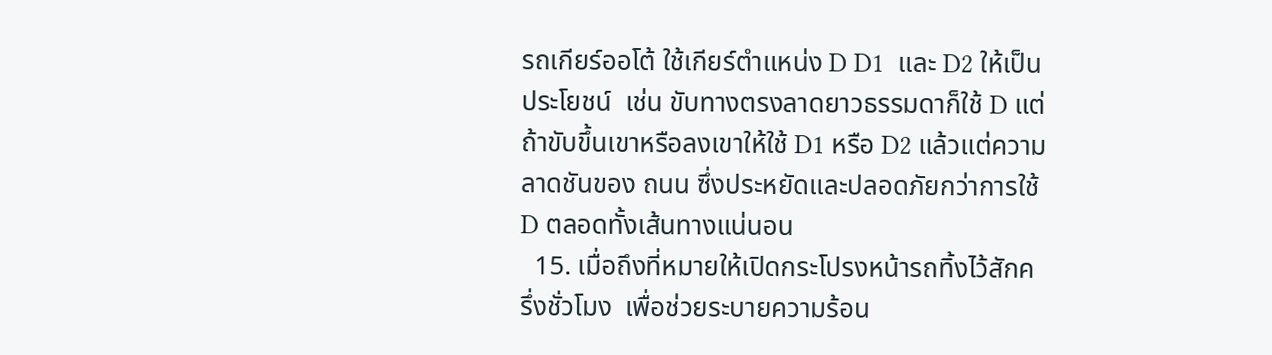รถเกียร์ออโต้ ใช้เกียร์ตำแหน่ง D D1  และ D2 ให้เป็นประโยชน์  เช่น ขับทางตรงลาดยาวธรรมดาก็ใช้ D แต่ถ้าขับขึ้นเขาหรือลงเขาให้ใช้ D1 หรือ D2 แล้วแต่ความลาดชันของ ถนน ซึ่งประหยัดและปลอดภัยกว่าการใช้ D ตลอดทั้งเส้นทางแน่นอน
  15. เมื่อถึงที่หมายให้เปิดกระโปรงหน้ารถทิ้งไว้สักครึ่งชั่วโมง  เพื่อช่วยระบายความร้อน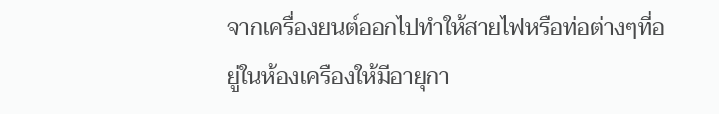จากเครื่องยนต์ออกไปทำให้สายไฟหรือท่อต่างๆที่อยู่ในห้องเครืองให้มีอายุกา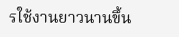รใช้งานยาวนานขึ้น